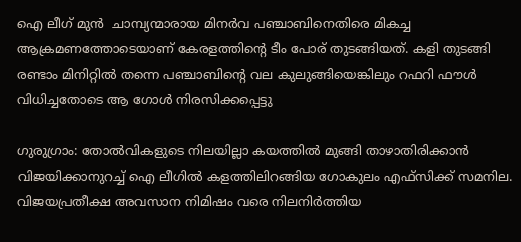ഐ ലീഗ് മുന്‍  ചാമ്പ്യന്മാരായ മിനര്‍വ പഞ്ചാബിനെതിരെ മികച്ച ആക്രമണത്തോടെയാണ് കേരളത്തിന്‍റെ ടീം പോര് തുടങ്ങിയത്. കളി തുടങ്ങി രണ്ടാം മിനിറ്റില്‍ തന്നെ പഞ്ചാബിന്‍റെ വല കുലുങ്ങിയെങ്കിലും റഫറി ഫൗള്‍ വിധിച്ചതോടെ ആ ഗോള്‍ നിരസിക്കപ്പെട്ടു

ഗുരുഗ്രാം: തോല്‍വികളുടെ നിലയില്ലാ കയത്തില്‍ മുങ്ങി താഴാതിരിക്കാന്‍ വിജയിക്കാനുറച്ച് ഐ ലീഗില്‍ കളത്തിലിറങ്ങിയ ഗോകുലം എഫ്സിക്ക് സമനില. വിജയപ്രതീക്ഷ അവസാന നിമിഷം വരെ നിലനിര്‍ത്തിയ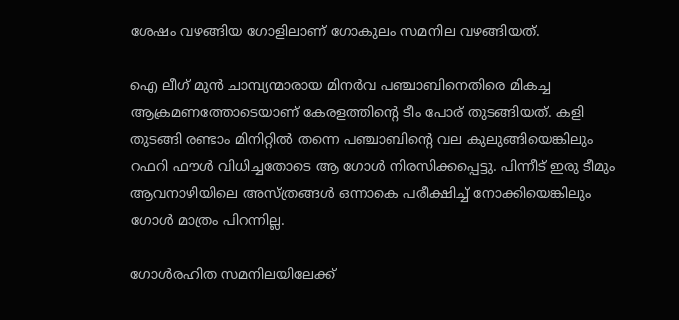ശേഷം വഴങ്ങിയ ഗോളിലാണ് ഗോകുലം സമനില വഴങ്ങിയത്.

ഐ ലീഗ് മുന്‍ ചാമ്പ്യന്മാരായ മിനര്‍വ പഞ്ചാബിനെതിരെ മികച്ച ആക്രമണത്തോടെയാണ് കേരളത്തിന്‍റെ ടീം പോര് തുടങ്ങിയത്. കളി തുടങ്ങി രണ്ടാം മിനിറ്റില്‍ തന്നെ പഞ്ചാബിന്‍റെ വല കുലുങ്ങിയെങ്കിലും റഫറി ഫൗള്‍ വിധിച്ചതോടെ ആ ഗോള്‍ നിരസിക്കപ്പെട്ടു. പിന്നീട് ഇരു ടീമും ആവനാഴിയിലെ അസ്ത്രങ്ങള്‍ ഒന്നാകെ പരീക്ഷിച്ച് നോക്കിയെങ്കിലും ഗോള്‍ മാത്രം പിറന്നില്ല.

ഗോള്‍രഹിത സമനിലയിലേക്ക്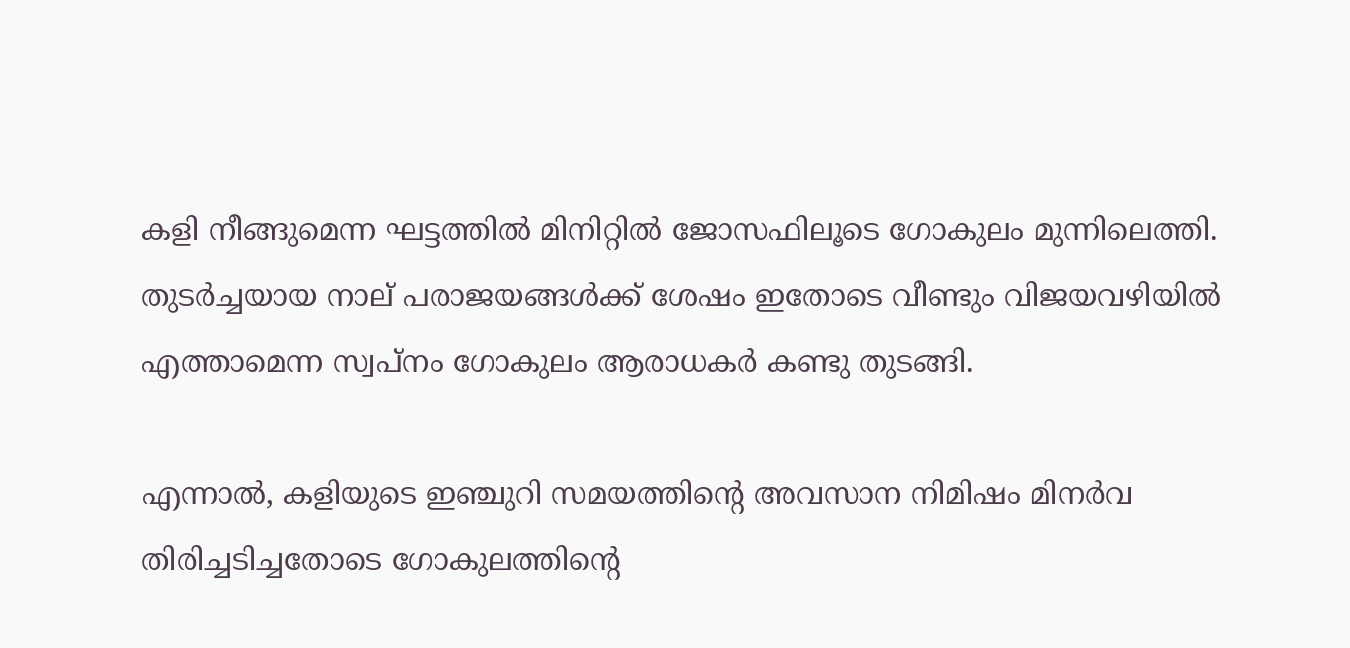കളി നീങ്ങുമെന്ന ഘട്ടത്തില്‍ മിനിറ്റില്‍ ജോസഫിലൂടെ ഗോകുലം മുന്നിലെത്തി. തുടര്‍ച്ചയായ നാല് പരാജയങ്ങള്‍ക്ക് ശേഷം ഇതോടെ വീണ്ടും വിജയവഴിയില്‍ എത്താമെന്ന സ്വപ്നം ഗോകുലം ആരാധകര്‍ കണ്ടു തുടങ്ങി.

എന്നാല്‍, കളിയുടെ ഇഞ്ചുറി സമയത്തിന്‍റെ അവസാന നിമിഷം മിനര്‍വ തിരിച്ചടിച്ചതോടെ ഗോകുലത്തിന്‍റെ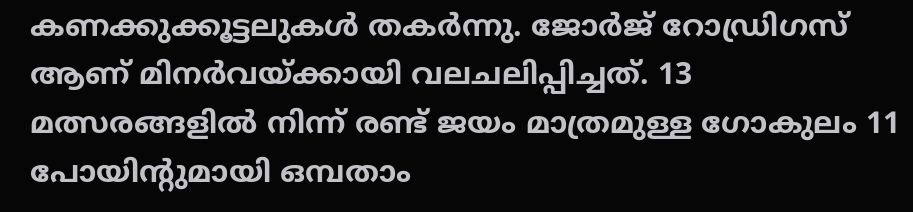കണക്കുക്കൂട്ടലുകള്‍ തകര്‍ന്നു. ജോര്‍ജ് റോഡ്രിഗസ് ആണ് മിനര്‍വയ്ക്കായി വലചലിപ്പിച്ചത്. 13 മത്സരങ്ങളില്‍ നിന്ന് രണ്ട് ജയം മാത്രമുള്ള ഗോകുലം 11 പോയിന്‍റുമായി ഒമ്പതാം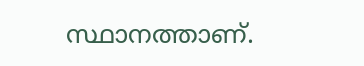സ്ഥാനത്താണ്.